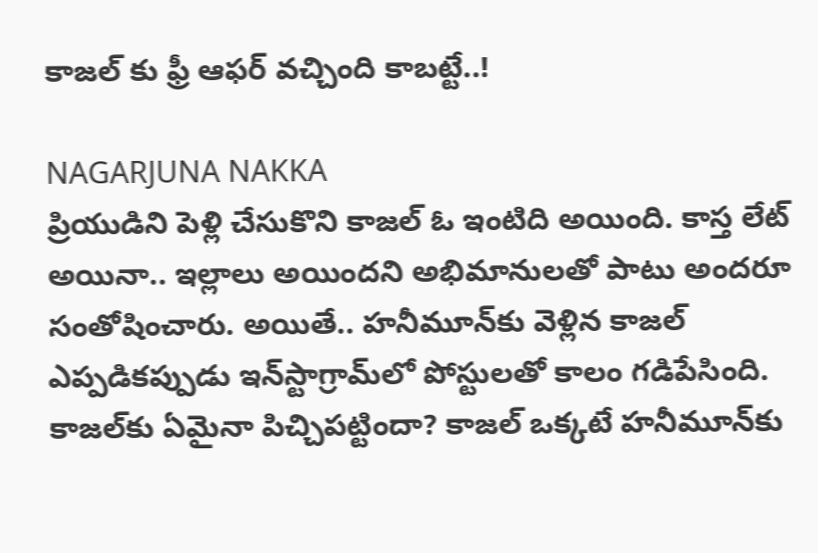కాజల్ కు ఫ్రీ ఆఫర్ వచ్చింది కాబట్టే..!

NAGARJUNA NAKKA
ప్రియుడిని పెళ్లి చేసుకొని కాజల్‌ ఓ ఇంటిది అయింది. కాస్త లేట్ అయినా.. ఇల్లాలు అయిందని అభిమానులతో పాటు అందరూ సంతోషించారు. అయితే.. హనీమూన్‌కు వెళ్లిన కాజల్  ఎప్పడికప్పుడు ఇన్‌స్టాగ్రామ్‌లో పోస్టులతో కాలం గడిపేసింది. కాజల్‌కు ఏమైనా పిచ్చిపట్టిందా? కాజల్‌ ఒక్కటే హనీమూన్‌కు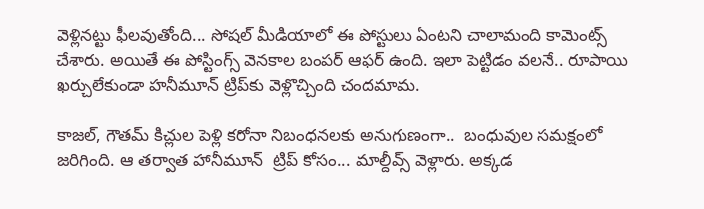వెళ్లినట్టు ఫీలవుతోంది... సోషల్‌ మీడియాలో ఈ పోస్టులు ఏంటని చాలామంది కామెంట్స్ చేశారు. అయితే ఈ పోస్టింగ్స్‌ వెనకాల బంపర్ ఆఫర్‌ ఉంది. ఇలా పెట్టిడం వలనే.. రూపాయి ఖర్చులేకుండా హనీమూన్‌ ట్రిప్‌కు వెళ్లొచ్చింది చందమామ.

కాజల్‌, గౌతమ్‌ కిచ్లుల పెళ్లి కరోనా నిబంధనలకు అనుగుణంగా..  బంధువుల సమక్షంలో జరిగింది. ఆ తర్వాత హానీమూన్‌  ట్రిప్‌ కోసం... మాల్దీవ్స్‌ వెళ్లారు. అక్కడ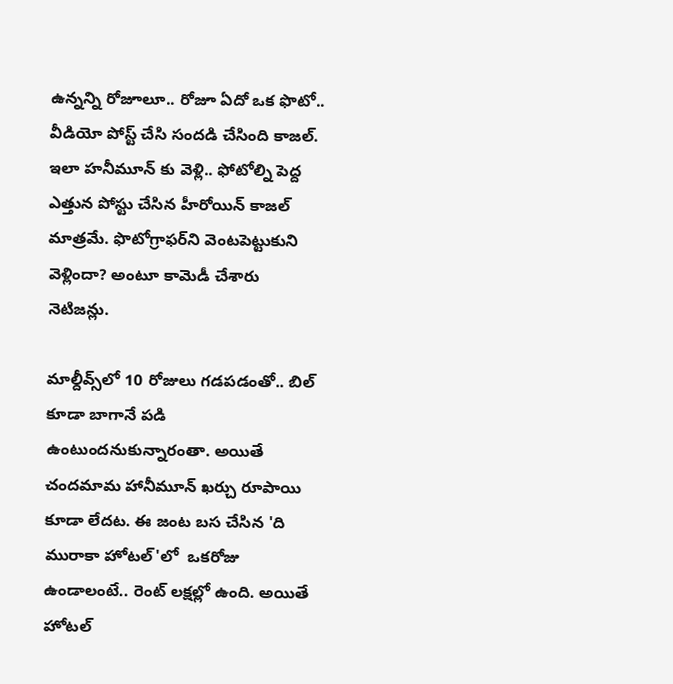ఉన్నన్ని రోజూలూ.. రోజూ ఏదో ఒక ఫొటో.. వీడియో పోస్ట్ చేసి సందడి చేసింది కాజల్‌. ఇలా హనీమూన్ కు వెళ్లి.. ఫోటోల్ని పెద్ద ఎత్తున పోస్టు చేసిన హీరోయిన్‌ కాజల్ మాత్రమే. ఫొటోగ్రాఫర్‌ని వెంటపెట్టుకుని వెళ్లిందా? అంటూ కామెడీ చేశారు నెటిజన్లు.

మాల్దీవ్స్‌లో 10 రోజులు గడపడంతో.. బిల్ కూడా బాగానే పడి ఉంటుందనుకున్నారంతా. అయితే చందమామ హానీమూన్‌ ఖర్చు రూపాయి కూడా లేదట. ఈ జంట బస చేసిన 'ది మురాకా హోటల్‌'లో  ఒకరోజు ఉండాలంటే.. రెంట్‌ లక్షల్లో ఉంది. అయితే హోటల్‌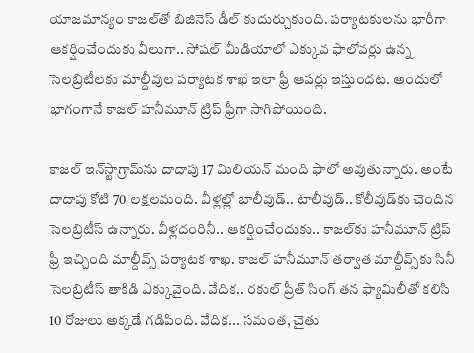యాజమాన్యం కాజల్‌తో బిజినెస్ డీల్ కుదుర్చుకుంది. పర్యాటకులను భారీగా ఆకర్షించేందుకు వీలుగా.. సోషల్ మీడియాలో ఎక్కువ ఫాలోవర్లు ఉన్న సెలబ్రిటీలకు మాల్దీవుల పర్యాటక శాఖ ఇలా ఫ్రీ ఆపర్లు ఇస్తుందట. అందులో భాగంగానే కాజల్ హనీమూన్‌ ట్రిప్ ఫ్రీగా సాగిపోయింది.

కాజల్‌ ఇన్‌స్టాగ్రామ్‌ను దాదాపు 17 మిలియన్‌ మంది ఫాలో అవుతున్నారు. అంటే దాదాపు కోటి 70 లక్షలమంది. వీళ్లల్లో బాలీవుడ్‌.. టాలీవుడ్‌.. కోలీవుడ్‌కు చెందిన సెలబ్రిటీస్‌ ఉన్నారు. వీళ్లదంరినీ.. ఆకర్షించేందుకు.. కాజల్‌కు హనీమూన్‌ ట్రిప్‌ ఫ్రీ ఇచ్చింది మాల్దీవ్స్ పర్యాటక శాఖ. కాజల్ హనీమూన్‌ తర్వాత మాల్దీవ్స్‌కు సినీ సెలబ్రిటీస్‌ తాకిడి ఎక్కువైంది. వేదిక.. రకుల్‌ ప్రీత్‌ సింగ్‌ తన ఫ్యామిలీతో కలిసి 10 రోజులు అక్కడే గడిపింది. వేదిక... సమంత, చైతు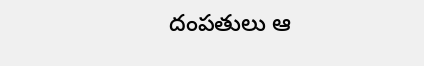దంపతులు ఆ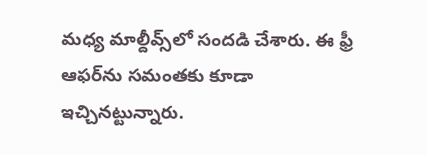మధ్య మాల్దీవ్స్‌లో సందడి చేశారు. ఈ ఫ్రీ ఆఫర్‌ను సమంతకు కూడా ఇచ్చినట్టున్నారు.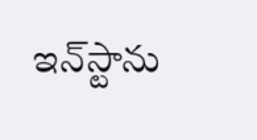ఇన్‌స్టాను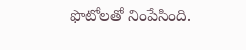ఫొటోలతో నింపేసింది.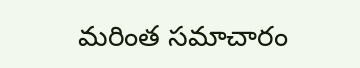మరింత సమాచారం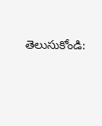తెలుసుకోండి: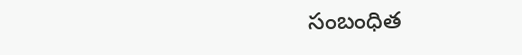సంబంధిత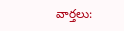వార్తలు: